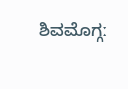ಶಿವಮೊಗ್ಗː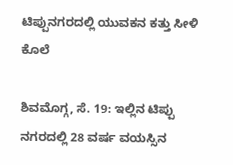ಟಿಪ್ಪುನಗರದಲ್ಲಿ ಯುವಕನ ಕತ್ತು ಸೀಳಿ ಕೊಲೆ

ಶಿವಮೊಗ್ಗ, ಸೆ. 19: ಇಲ್ಲಿನ ಟಿಪ್ಪು ನಗರದಲ್ಲಿ 28 ವರ್ಷ ವಯಸ್ಸಿನ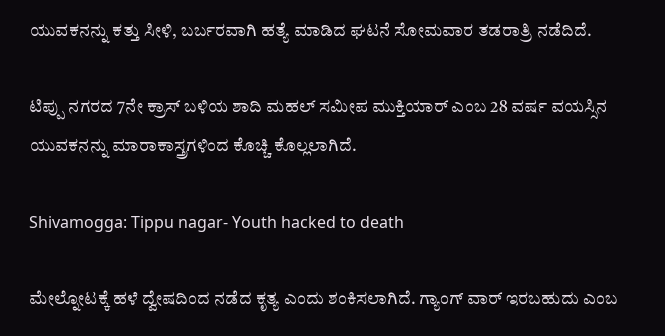ಯುವಕನನ್ನು ಕತ್ತು ಸೀಳಿ, ಬರ್ಬರವಾಗಿ ಹತ್ಯೆ ಮಾಡಿದ ಘಟನೆ ಸೋಮವಾರ ತಡರಾತ್ರಿ ನಡೆದಿದೆ.

ಟಿಪ್ಪು ನಗರದ 7ನೇ ಕ್ರಾಸ್ ಬಳಿಯ ಶಾದಿ ಮಹಲ್ ಸಮೀಪ ಮುಕ್ತಿಯಾರ್ ಎಂಬ 28 ವರ್ಷ ವಯಸ್ಸಿನ ಯುವಕನನ್ನು ಮಾರಾಕಾಸ್ತ್ರಗಳಿಂದ ಕೊಚ್ಚಿ ಕೊಲ್ಲಲಾಗಿದೆ.

Shivamogga: Tippu nagar- Youth hacked to death

ಮೇಲ್ನೋಟಕ್ಕೆ ಹಳೆ ದ್ವೇಷದಿಂದ ನಡೆದ ಕೃತ್ಯ ಎಂದು ಶಂಕಿಸಲಾಗಿದೆ. ಗ್ಯಾಂಗ್ ವಾರ್ ಇರಬಹುದು ಎಂಬ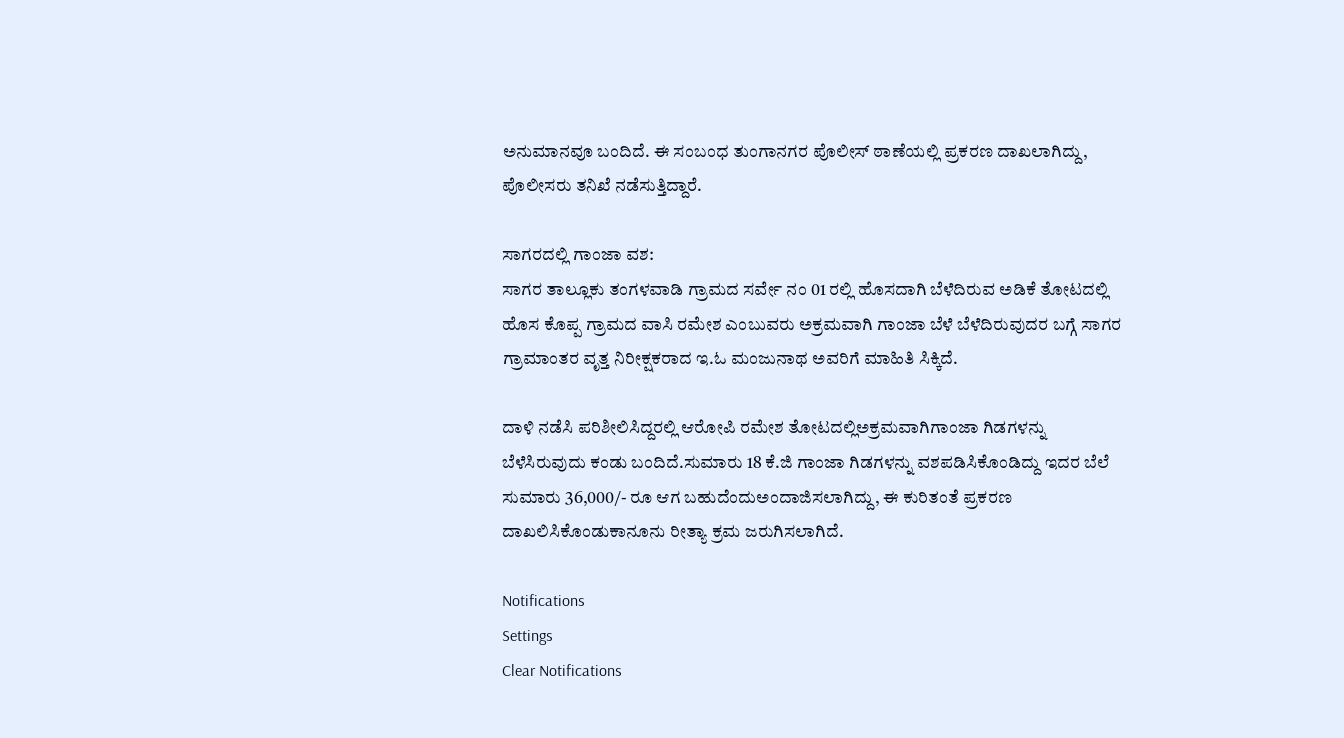ಅನುಮಾನವೂ ಬಂದಿದೆ. ಈ ಸಂಬಂಧ ತುಂಗಾನಗರ ಪೊಲೀಸ್ ಠಾಣೆಯಲ್ಲಿ ಪ್ರಕರಣ ದಾಖಲಾಗಿದ್ದು, ಪೊಲೀಸರು ತನಿಖೆ ನಡೆಸುತ್ತಿದ್ದಾರೆ.

ಸಾಗರದಲ್ಲಿ ಗಾಂಜಾ ವಶ:
ಸಾಗರ ತಾಲ್ಲೂಕು ತಂಗಳವಾಡಿ ಗ್ರಾಮದ ಸರ್ವೇ ನಂ 01 ರಲ್ಲಿ ಹೊಸದಾಗಿ ಬೆಳೆದಿರುವ ಅಡಿಕೆ ತೋಟದಲ್ಲಿ ಹೊಸ ಕೊಪ್ಪ ಗ್ರಾಮದ ವಾಸಿ ರಮೇಶ ಎಂಬುವರು ಅಕ್ರಮವಾಗಿ ಗಾಂಜಾ ಬೆಳೆ ಬೆಳೆದಿರುವುದರ ಬಗ್ಗೆ ಸಾಗರ ಗ್ರಾಮಾಂತರ ವೃತ್ತ ನಿರೀಕ್ಷಕರಾದ ಇ.ಓ ಮಂಜುನಾಥ ಅವರಿಗೆ ಮಾಹಿತಿ ಸಿಕ್ಕಿದೆ.

ದಾಳಿ ನಡೆಸಿ ಪರಿಶೀಲಿಸಿದ್ದರಲ್ಲಿ ಆರೋಪಿ ರಮೇಶ ತೋಟದಲ್ಲಿಅಕ್ರಮವಾಗಿಗಾಂಜಾ ಗಿಡಗಳನ್ನು ಬೆಳೆಸಿರುವುದು ಕಂಡು ಬಂದಿದೆ.ಸುಮಾರು 18 ಕೆ.ಜಿ ಗಾಂಜಾ ಗಿಡಗಳನ್ನು ವಶಪಡಿಸಿಕೊಂಡಿದ್ದು ಇದರ ಬೆಲೆ ಸುಮಾರು 36,000/- ರೂ ಆಗ ಬಹುದೆಂದುಅಂದಾಜಿಸಲಾಗಿದ್ದು, ಈ ಕುರಿತಂತೆ ಪ್ರಕರಣ ದಾಖಲಿಸಿಕೊಂಡುಕಾನೂನು ರೀತ್ಯಾ ಕ್ರಮ ಜರುಗಿಸಲಾಗಿದೆ.

Notifications
Settings
Clear Notifications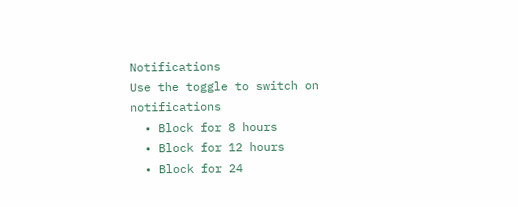Notifications
Use the toggle to switch on notifications
  • Block for 8 hours
  • Block for 12 hours
  • Block for 24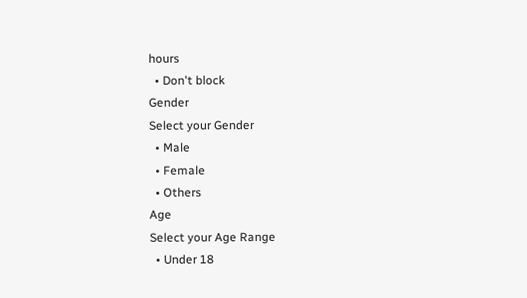hours
  • Don't block
Gender
Select your Gender
  • Male
  • Female
  • Others
Age
Select your Age Range
  • Under 18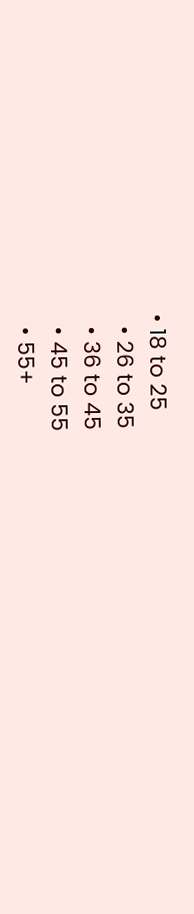• 18 to 25
  • 26 to 35
  • 36 to 45
  • 45 to 55
  • 55+